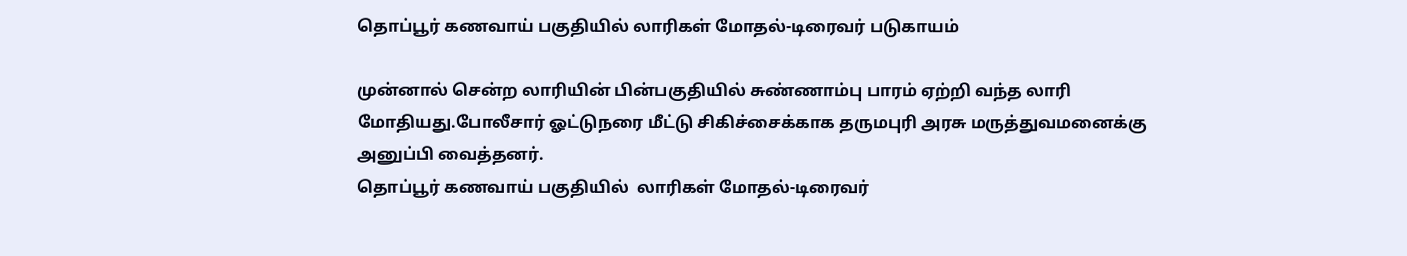தொப்பூர் கணவாய் பகுதியில் லாரிகள் மோதல்-டிரைவர் படுகாயம்

முன்னால் சென்ற லாரியின் பின்பகுதியில் சுண்ணாம்பு பாரம் ஏற்றி வந்த லாரி மோதியது.போலீசார் ஓட்டுநரை மீட்டு சிகிச்சைக்காக தருமபுரி அரசு மருத்துவமனைக்கு அனுப்பி வைத்தனர்.
தொப்பூர் கணவாய் பகுதியில்  லாரிகள் மோதல்-டிரைவர்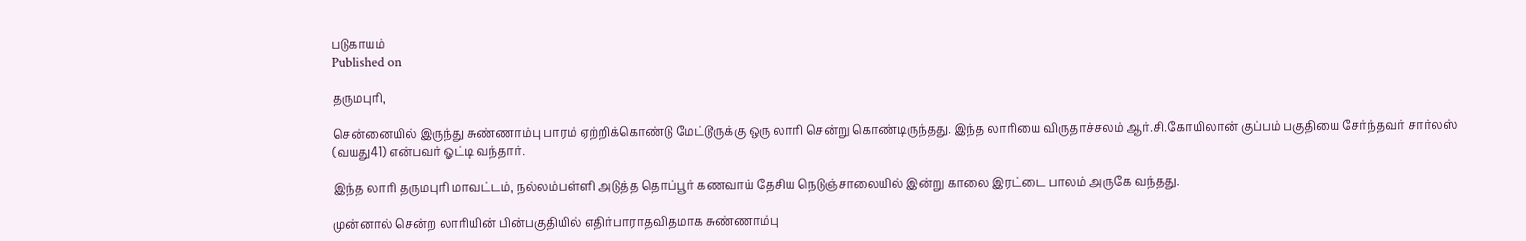படுகாயம்
Published on

தருமபுரி,

சென்னையில் இருந்து சுண்ணாம்பு பாரம் ஏற்றிக்கொண்டு மேட்டூருக்கு ஒரு லாரி சென்று கொண்டிருந்தது. இந்த லாரியை விருதாச்சலம் ஆர்.சி.கோயிலான் குப்பம் பகுதியை சேர்ந்தவர் சார்லஸ் (வயது41) என்பவர் ஓட்டி வந்தார்.

இந்த லாரி தருமபுரி மாவட்டம், நல்லம்பள்ளி அடுத்த தொப்பூர் கணவாய் தேசிய நெடுஞ்சாலையில் இன்று காலை இரட்டை பாலம் அருகே வந்தது.

முன்னால் சென்ற லாரியின் பின்பகுதியில் எதிர்பாராதவிதமாக சுண்ணாம்பு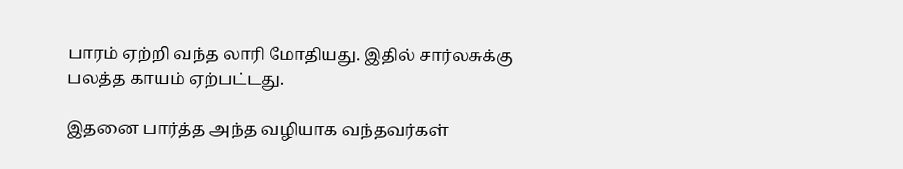பாரம் ஏற்றி வந்த லாரி மோதியது. இதில் சார்லசுக்கு பலத்த காயம் ஏற்பட்டது.

இதனை பார்த்த அந்த வழியாக வந்தவர்கள்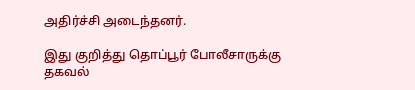அதிர்ச்சி அடைந்தனர்.

இது குறித்து தொப்பூர் போலீசாருக்கு தகவல்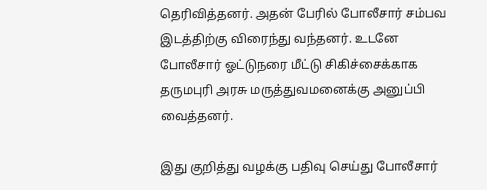தெரிவித்தனர். அதன் பேரில் போலீசார் சம்பவ இடத்திற்கு விரைந்து வந்தனர். உடனே போலீசார் ஓட்டுநரை மீட்டு சிகிச்சைக்காக தருமபுரி அரசு மருத்துவமனைக்கு அனுப்பி வைத்தனர்.

இது குறித்து வழக்கு பதிவு செய்து போலீசார்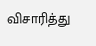விசாரித்து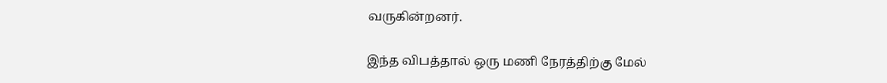வருகின்றனர்.

இந்த விபத்தால் ஒரு மணி நேரத்திற்கு மேல்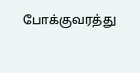போக்குவரத்து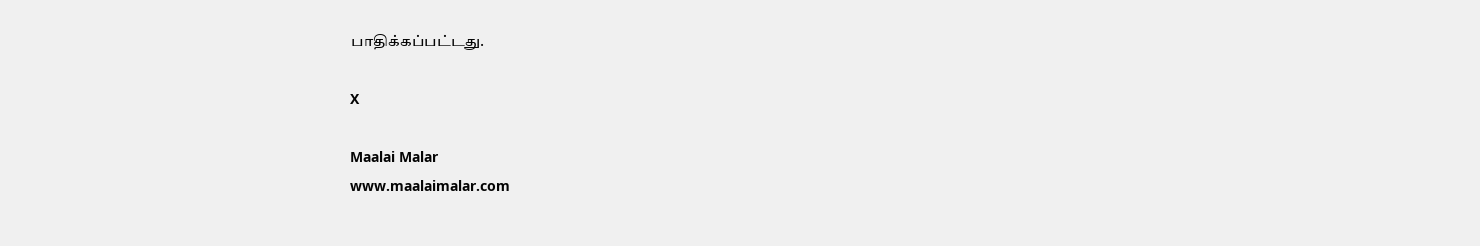பாதிக்கப்பட்டது.

X

Maalai Malar
www.maalaimalar.com